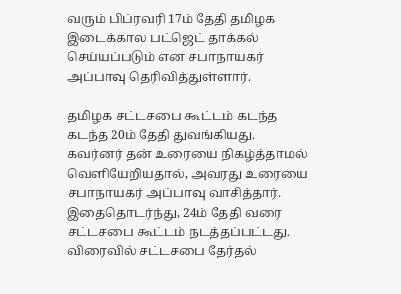வரும் பிப்ரவரி 17ம் தேதி தமிழக இடைக்கால பட்ஜெட் தாக்கல் செய்யப்படும் என சபாநாயகர் அப்பாவு தெரிவித்துள்ளார்.

தமிழக சட்டசபை கூட்டம் கடந்த கடந்த 20ம் தேதி துவங்கியது. கவர்னர் தன் உரையை நிகழ்த்தாமல் வெளியேறியதால், அவரது உரையை சபாநாயகர் அப்பாவு வாசித்தார். இதைதொடர்ந்து, 24ம் தேதி வரை சட்டசபை கூட்டம் நடத்தப்பட்டது. விரைவில் சட்டசபை தேர்தல்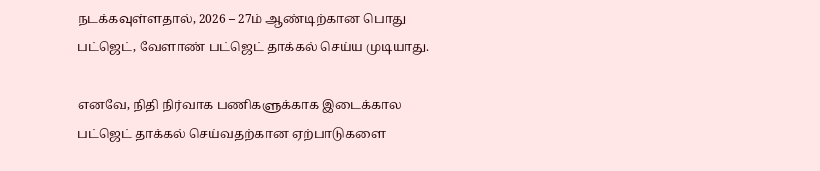நடக்கவுள்ளதால், 2026 – 27ம் ஆண்டிற்கான பொது பட்ஜெட், வேளாண் பட்ஜெட் தாக்கல் செய்ய முடியாது.

எனவே, நிதி நிர்வாக பணிகளுக்காக இடைக்கால பட்ஜெட் தாக்கல் செய்வதற்கான ஏற்பாடுகளை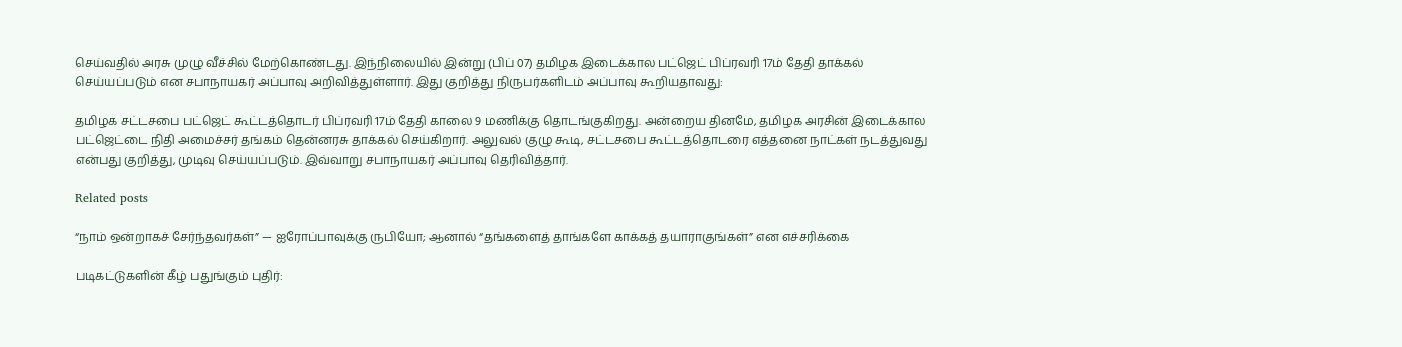செய்வதில் அரசு முழு வீச்சில் மேற்கொண்டது. இந்நிலையில் இன்று (பிப் 07) தமிழக இடைக்கால பட்ஜெட் பிப்ரவரி 17ம் தேதி தாக்கல் செய்யப்படும் என சபாநாயகர் அப்பாவு அறிவித்துள்ளார். இது குறித்து நிருபர்களிடம் அப்பாவு கூறியதாவது:

தமிழக சட்டசபை பட்ஜெட் கூட்டத்தொடர் பிப்ரவரி 17ம் தேதி காலை 9 மணிக்கு தொடங்குகிறது. அன்றைய தினமே, தமிழக அரசின் இடைக்கால பட்ஜெட்டை நிதி அமைச்சர் தங்கம் தென்னரசு தாக்கல் செய்கிறார். அலுவல் குழு கூடி, சட்டசபை கூட்டத்தொடரை எத்தனை நாட்கள் நடத்துவது என்பது குறித்து, முடிவு செய்யப்படும். இவ்வாறு சபாநாயகர் அப்பாவு தெரிவித்தார்.

Related posts

“நாம் ஒன்றாகச் சேர்ந்தவர்கள்” — ஐரோப்பாவுக்கு ருபியோ; ஆனால் “தங்களைத் தாங்களே காக்கத் தயாராகுங்கள்” என எச்சரிக்கை

படிகட்டுகளின் கீழ் பதுங்கும் புதிர்: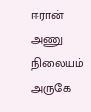ஈரான் அணு நிலையம் அருகே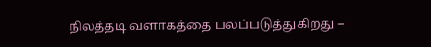நிலத்தடி வளாகத்தை பலப்படுத்துகிறது –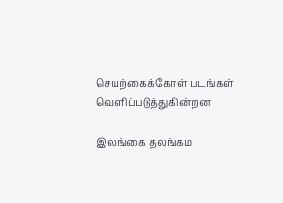செயற்கைக்கோள் படங்கள் வெளிப்படுத்துகின்றன

இலங்கை தலங்கம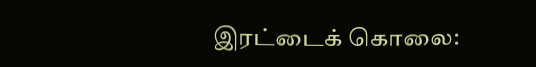இரட்டைக் கொலை: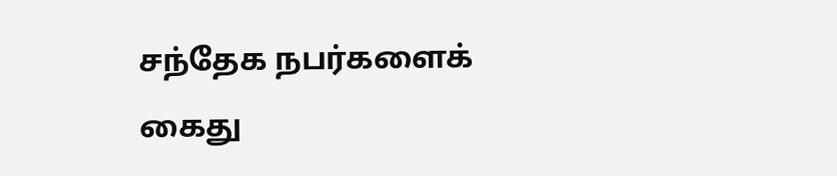சந்தேக நபர்களைக் கைது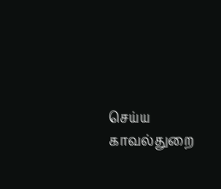செய்ய காவல்துறை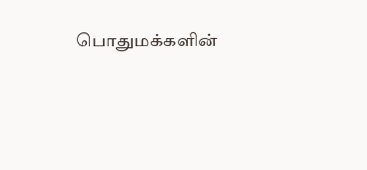பொதுமக்களின்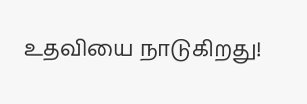உதவியை நாடுகிறது!